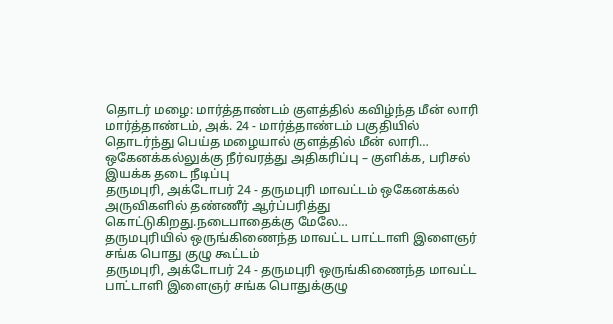தொடர் மழை: மார்த்தாண்டம் குளத்தில் கவிழ்ந்த மீன் லாரி
மார்த்தாண்டம், அக். 24 - மார்த்தாண்டம் பகுதியில் தொடர்ந்து பெய்த மழையால் குளத்தில் மீன் லாரி…
ஒகேனக்கல்லுக்கு நீர்வரத்து அதிகரிப்பு – குளிக்க, பரிசல் இயக்க தடை நீடிப்பு
தருமபுரி, அக்டோபர் 24 - தருமபுரி மாவட்டம் ஒகேனக்கல் அருவிகளில் தண்ணீர் ஆர்ப்பரித்து கொட்டுகிறது.நடைபாதைக்கு மேலே…
தருமபுரியில் ஒருங்கிணைந்த மாவட்ட பாட்டாளி இளைஞர் சங்க பொது குழு கூட்டம்
தருமபுரி, அக்டோபர் 24 - தருமபுரி ஒருங்கிணைந்த மாவட்ட பாட்டாளி இளைஞர் சங்க பொதுக்குழு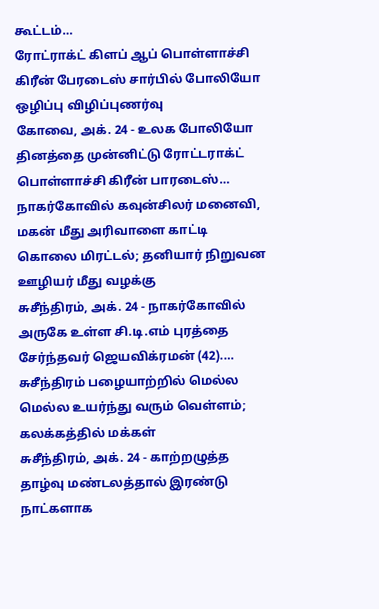கூட்டம்…
ரோட்ராக்ட் கிளப் ஆப் பொள்ளாச்சி கிரீன் பேரடைஸ் சார்பில் போலியோ ஒழிப்பு விழிப்புணர்வு
கோவை, அக். 24 - உலக போலியோ தினத்தை முன்னிட்டு ரோட்டராக்ட் பொள்ளாச்சி கிரீன் பாரடைஸ்…
நாகர்கோவில் கவுன்சிலர் மனைவி, மகன் மீது அரிவாளை காட்டி கொலை மிரட்டல்; தனியார் நிறுவன ஊழியர் மீது வழக்கு
சுசீந்திரம், அக். 24 - நாகர்கோவில் அருகே உள்ள சி.டி.எம் புரத்தை சேர்ந்தவர் ஜெயவிக்ரமன் (42).…
சுசீந்திரம் பழையாற்றில் மெல்ல மெல்ல உயர்ந்து வரும் வெள்ளம்; கலக்கத்தில் மக்கள்
சுசீந்திரம், அக். 24 - காற்றழுத்த தாழ்வு மண்டலத்தால் இரண்டு நாட்களாக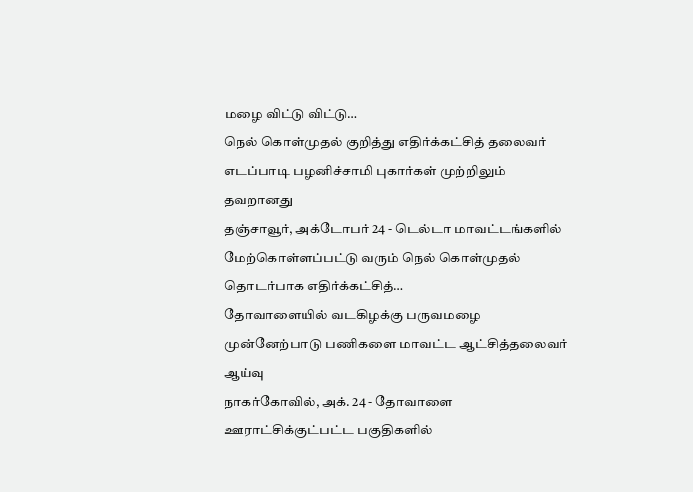மழை விட்டு விட்டு…
நெல் கொள்முதல் குறித்து எதிர்க்கட்சித் தலைவர் எடப்பாடி பழனிச்சாமி புகார்கள் முற்றிலும் தவறானது
தஞ்சாவூர், அக்டோபர் 24 - டெல்டா மாவட்டங்களில் மேற்கொள்ளப்பட்டு வரும் நெல் கொள்முதல் தொடர்பாக எதிர்க்கட்சித்…
தோவாளையில் வடகிழக்கு பருவமழை முன்னேற்பாடு பணிகளை மாவட்ட ஆட்சித்தலைவர் ஆய்வு
நாகர்கோவில், அக். 24 - தோவாளை ஊராட்சிக்குட்பட்ட பகுதிகளில்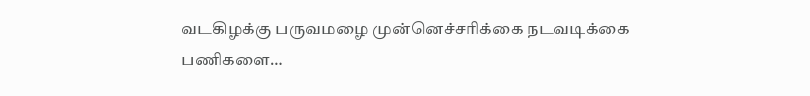வடகிழக்கு பருவமழை முன்னெச்சரிக்கை நடவடிக்கை பணிகளை…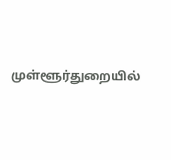முள்ளூர்துறையில்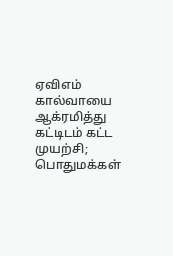ஏவிஎம் கால்வாயை ஆக்ரமித்து கட்டிடம் கட்ட முயற்சி; பொதுமக்கள்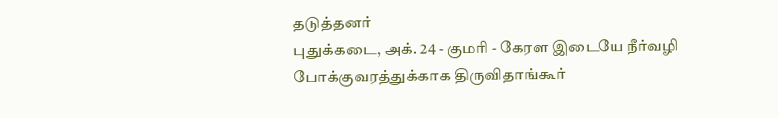தடுத்தனர்
புதுக்கடை, அக். 24 - குமரி - கேரள இடையே நீர்வழி போக்குவரத்துக்காக திருவிதாங்கூர்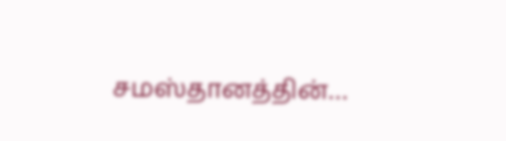சமஸ்தானத்தின்…